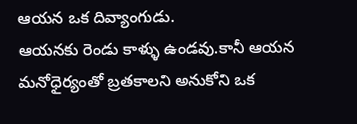ఆయన ఒక దివ్యాంగుడు.
ఆయనకు రెండు కాళ్ళు ఉండవు.కానీ ఆయన మనోధైర్యంతో బ్రతకాలని అనుకోని ఒక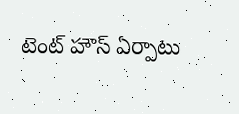టెంట్ హౌస్ ఏర్పాటు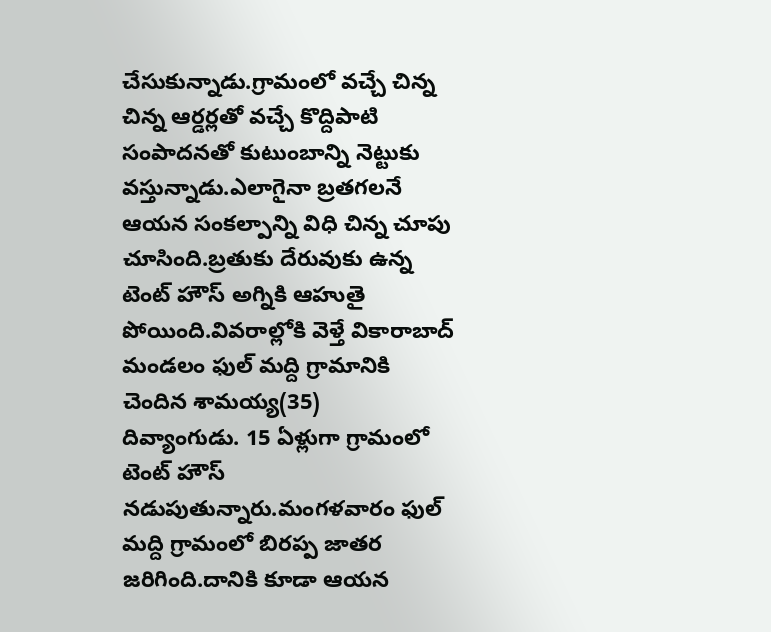చేసుకున్నాడు.గ్రామంలో వచ్చే చిన్న చిన్న ఆర్డర్లతో వచ్చే కొద్దిపాటి సంపాదనతో కుటుంబాన్ని నెట్టుకు వస్తున్నాడు.ఎలాగైనా బ్రతగలనే ఆయన సంకల్పాన్ని విధి చిన్న చూపు చూసింది.బ్రతుకు దేరువుకు ఉన్న టెంట్ హౌస్ అగ్నికి ఆహుతై పోయింది.వివరాల్లోకి వెళ్తే వికారాబాద్ మండలం ఫుల్ మద్ది గ్రామానికి చెందిన శామయ్య(35)
దివ్యాంగుడు. 15 ఏళ్లుగా గ్రామంలో టెంట్ హౌస్ నడుపుతున్నారు.మంగళవారం ఫుల్ మద్ది గ్రామంలో బిరప్ప జాతర జరిగింది.దానికి కూడా ఆయన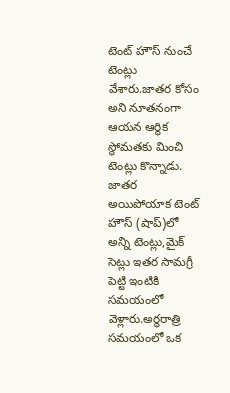టెంట్ హౌస్ నుంచే టెంట్లు వేశారు.జాతర కోసం అని నూతనంగా ఆయన ఆర్థిక స్థోమతకు మించి టెంట్లు కొన్నాడు. జాతర అయిపోయాక టెంట్ హౌస్ (షాప్)లో అన్ని టెంట్లు,మైక్ సెట్లు ఇతర సామగ్రీ పెట్టి ఇంటికి సమయంలో వెళ్లారు.అర్ధరాత్రి సమయంలో ఒక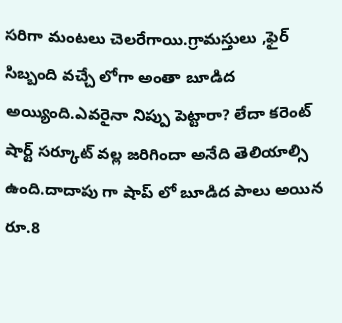సరిగా మంటలు చెలరేగాయి.గ్రామస్తులు ,ఫైర్ సిబ్బంది వచ్చే లోగా అంతా బూడిద అయ్యింది.ఎవరైనా నిప్పు పెట్టారా? లేదా కరెంట్ షార్ట్ సర్కూట్ వల్ల జరిగిందా అనేది తెలియాల్సి ఉంది.దాదాపు గా షాప్ లో బూడిద పాలు అయిన రూ.8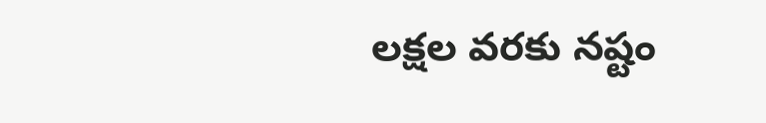లక్షల వరకు నష్టం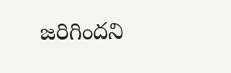జరిగిందని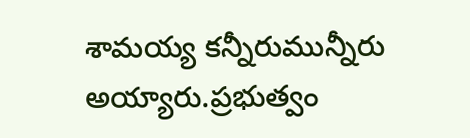శామయ్య కన్నీరుమున్నీరు అయ్యారు.ప్రభుత్వం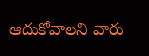ఆదుకోవాలని వారు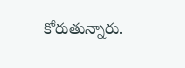కోరుతున్నారు.